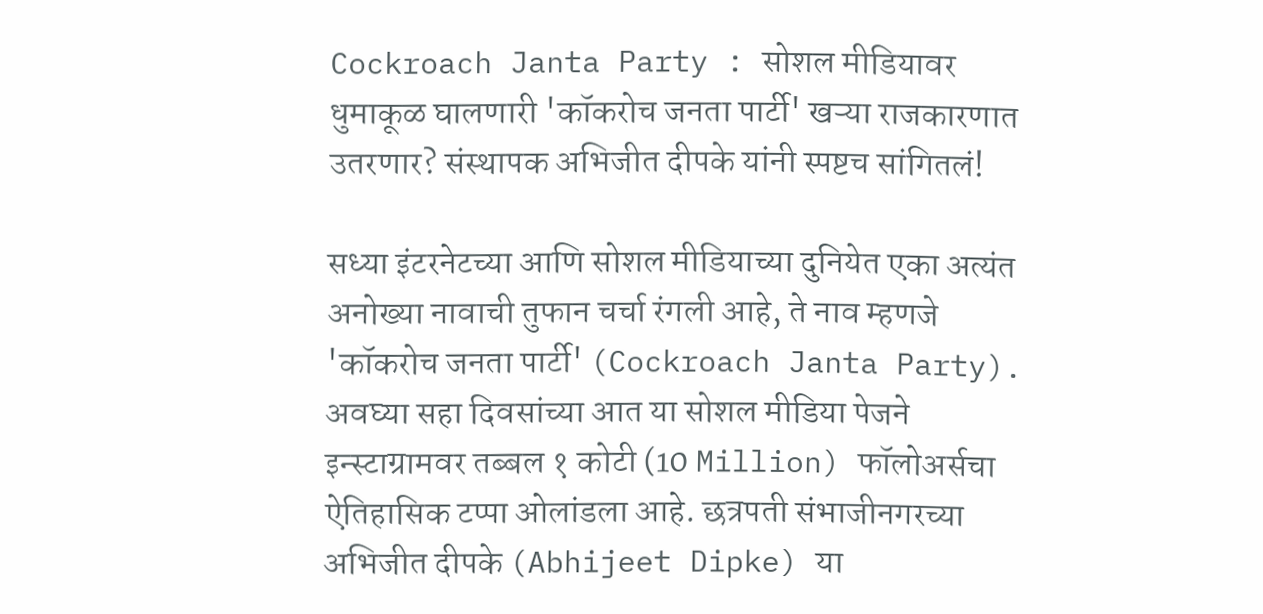Cockroach Janta Party : सोशल मीडियावर धुमाकूळ घालणारी 'कॉकरोच जनता पार्टी' खऱ्या राजकारणात उतरणार? संस्थापक अभिजीत दीपके यांनी स्पष्टच सांगितलं!

सध्या इंटरनेटच्या आणि सोशल मीडियाच्या दुनियेत एका अत्यंत अनोख्या नावाची तुफान चर्चा रंगली आहे, ते नाव म्हणजे 'कॉकरोच जनता पार्टी' (Cockroach Janta Party). अवघ्या सहा दिवसांच्या आत या सोशल मीडिया पेजने इन्स्टाग्रामवर तब्बल १ कोटी (10 Million) फॉलोअर्सचा ऐतिहासिक टप्पा ओलांडला आहे. छत्रपती संभाजीनगरच्या अभिजीत दीपके (Abhijeet Dipke) या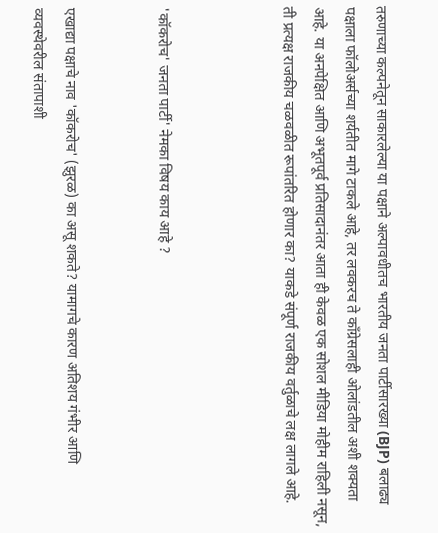तरुणाच्या कल्पनेतून साकारलेल्या या पक्षाने अल्पावधीतच भारतीय जनता पार्टीसारख्या (BJP) बलाढ्य पक्षाला फॉलोअर्सच्या शर्यतीत मागे टाकले आहे, तर लवकरच ते काँग्रेसलाही ओलांडतील अशी शक्यता आहे. या अनपेक्षित आणि अभूतपूर्व प्रतिसादानंतर आता ही केवळ एक सोशल मीडिया मोहीम राहिली नसून, ती प्रत्यक्ष राजकीय चळवळीत रूपांतरित होणार का? याकडे संपूर्ण राजकीय वर्तुळाचे लक्ष लागले आहे.



'कॉकरोच' जनता पार्टी' नेमका विषय काय आहे ?


एखाद्या पक्षाचे नाव 'कॉकरोच' (झुरळ) का असू शकते? यामागचे कारण अतिशय गंभीर आणि व्यवस्थेवरील संतापाशी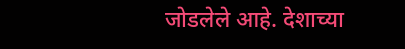जोडलेले आहे. देशाच्या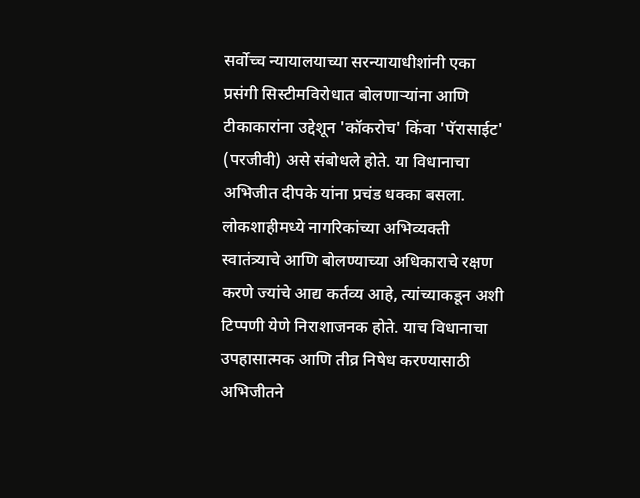सर्वोच्च न्यायालयाच्या सरन्यायाधीशांनी एका प्रसंगी सिस्टीमविरोधात बोलणाऱ्यांना आणि टीकाकारांना उद्देशून 'कॉकरोच' किंवा 'पॅरासाईट' (परजीवी) असे संबोधले होते. या विधानाचा अभिजीत दीपके यांना प्रचंड धक्का बसला. लोकशाहीमध्ये नागरिकांच्या अभिव्यक्ती स्वातंत्र्याचे आणि बोलण्याच्या अधिकाराचे रक्षण करणे ज्यांचे आद्य कर्तव्य आहे, त्यांच्याकडून अशी टिप्पणी येणे निराशाजनक होते. याच विधानाचा उपहासात्मक आणि तीव्र निषेध करण्यासाठी अभिजीतने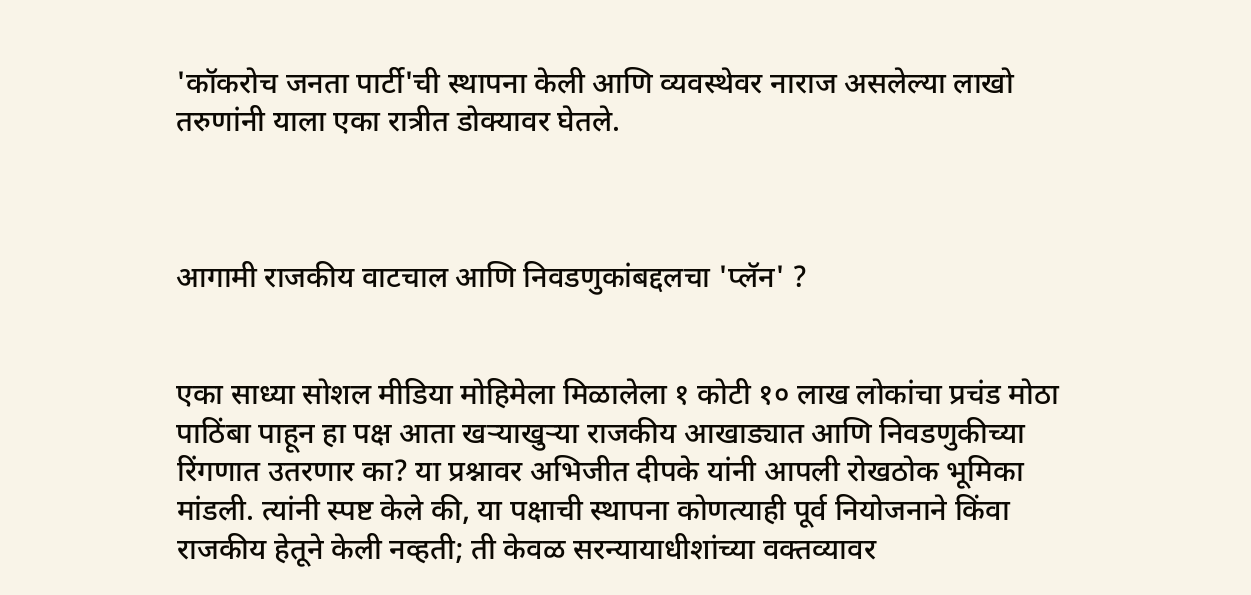'कॉकरोच जनता पार्टी'ची स्थापना केली आणि व्यवस्थेवर नाराज असलेल्या लाखो तरुणांनी याला एका रात्रीत डोक्यावर घेतले.



आगामी राजकीय वाटचाल आणि निवडणुकांबद्दलचा 'प्लॅन' ?


एका साध्या सोशल मीडिया मोहिमेला मिळालेला १ कोटी १० लाख लोकांचा प्रचंड मोठा पाठिंबा पाहून हा पक्ष आता खऱ्याखुऱ्या राजकीय आखाड्यात आणि निवडणुकीच्या रिंगणात उतरणार का? या प्रश्नावर अभिजीत दीपके यांनी आपली रोखठोक भूमिका मांडली. त्यांनी स्पष्ट केले की, या पक्षाची स्थापना कोणत्याही पूर्व नियोजनाने किंवा राजकीय हेतूने केली नव्हती; ती केवळ सरन्यायाधीशांच्या वक्तव्यावर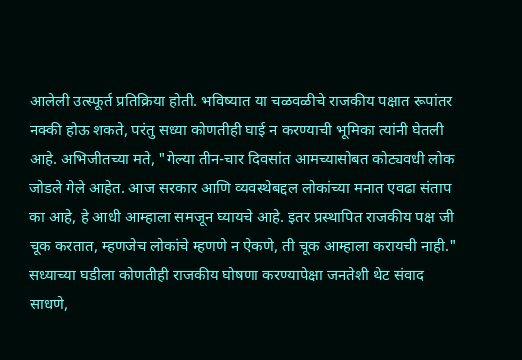आलेली उत्स्फूर्त प्रतिक्रिया होती. भविष्यात या चळवळीचे राजकीय पक्षात रूपांतर नक्की होऊ शकते, परंतु सध्या कोणतीही घाई न करण्याची भूमिका त्यांनी घेतली आहे. अभिजीतच्या मते, "गेल्या तीन-चार दिवसांत आमच्यासोबत कोट्यवधी लोक जोडले गेले आहेत. आज सरकार आणि व्यवस्थेबद्दल लोकांच्या मनात एवढा संताप का आहे, हे आधी आम्हाला समजून घ्यायचे आहे. इतर प्रस्थापित राजकीय पक्ष जी चूक करतात, म्हणजेच लोकांचे म्हणणे न ऐकणे, ती चूक आम्हाला करायची नाही." सध्याच्या घडीला कोणतीही राजकीय घोषणा करण्यापेक्षा जनतेशी थेट संवाद साधणे,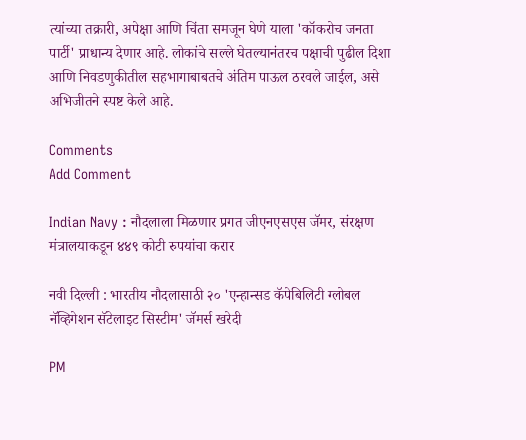त्यांच्या तक्रारी, अपेक्षा आणि चिंता समजून घेणे याला 'कॉकरोच जनता पार्टी' प्राधान्य देणार आहे. लोकांचे सल्ले घेतल्यानंतरच पक्षाची पुढील दिशा आणि निवडणुकीतील सहभागाबाबतचे अंतिम पाऊल ठरवले जाईल, असे अभिजीतने स्पष्ट केले आहे.

Comments
Add Comment

Indian Navy : नौदलाला मिळणार प्रगत जीएनएसएस जॅमर, संरक्षण मंत्रालयाकडून ४४९ कोटी रुपयांचा करार

नवी दिल्ली : भारतीय नौदलासाठी २० 'एन्हान्सड कॅपेबिलिटी ग्लोबल नॅव्हिगेशन सॅटेलाइट सिस्टीम' जॅमर्स खरेदी

PM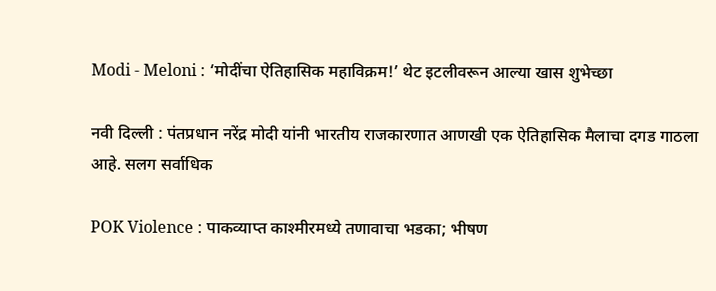Modi - Meloni : ‘मोदींचा ऐतिहासिक महाविक्रम!’ थेट इटलीवरून आल्या खास शुभेच्छा

नवी दिल्ली : पंतप्रधान नरेंद्र मोदी यांनी भारतीय राजकारणात आणखी एक ऐतिहासिक मैलाचा दगड गाठला आहे. सलग सर्वाधिक

POK Violence : पाकव्याप्त काश्मीरमध्ये तणावाचा भडका; भीषण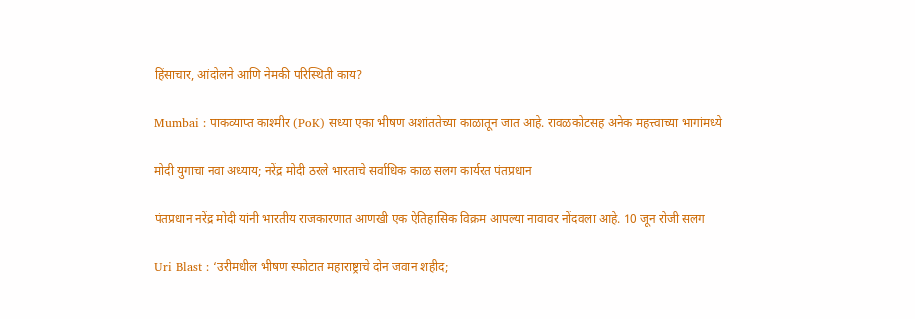हिंसाचार, आंदोलने आणि नेमकी परिस्थिती काय?

Mumbai : पाकव्याप्त काश्मीर (PoK) सध्या एका भीषण अशांततेच्या काळातून जात आहे. रावळकोटसह अनेक महत्त्वाच्या भागांमध्ये

मोदी युगाचा नवा अध्याय; नरेंद्र मोदी ठरले भारताचे सर्वाधिक काळ सलग कार्यरत पंतप्रधान

पंतप्रधान नरेंद्र मोदी यांनी भारतीय राजकारणात आणखी एक ऐतिहासिक विक्रम आपल्या नावावर नोंदवला आहे. 10 जून रोजी सलग

Uri Blast : ‘उरीमधील भीषण स्फोटात महाराष्ट्राचे दोन जवान शहीद;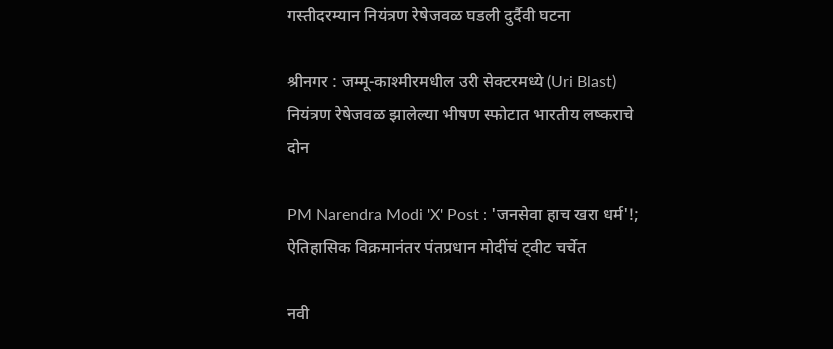गस्तीदरम्यान नियंत्रण रेषेजवळ घडली दुर्दैवी घटना

श्रीनगर : जम्मू-काश्मीरमधील उरी सेक्टरमध्ये (Uri Blast) नियंत्रण रेषेजवळ झालेल्या भीषण स्फोटात भारतीय लष्कराचे दोन

PM Narendra Modi 'X' Post : 'जनसेवा हाच खरा धर्म'!; ऐतिहासिक विक्रमानंतर पंतप्रधान मोदींचं ट्वीट चर्चेत

नवी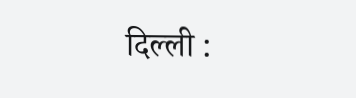दिल्ली :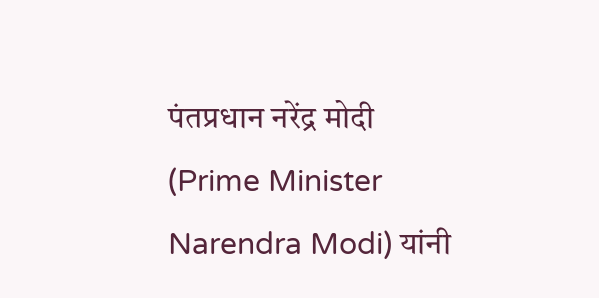पंतप्रधान नरेंद्र मोदी (Prime Minister Narendra Modi) यांनी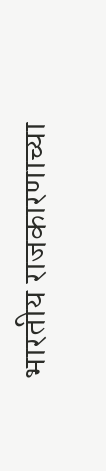भारतीय राजकारणाच्या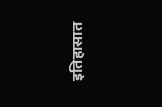इतिहासात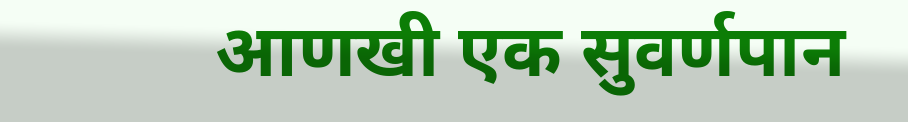आणखी एक सुवर्णपान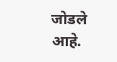जोडले आहे.